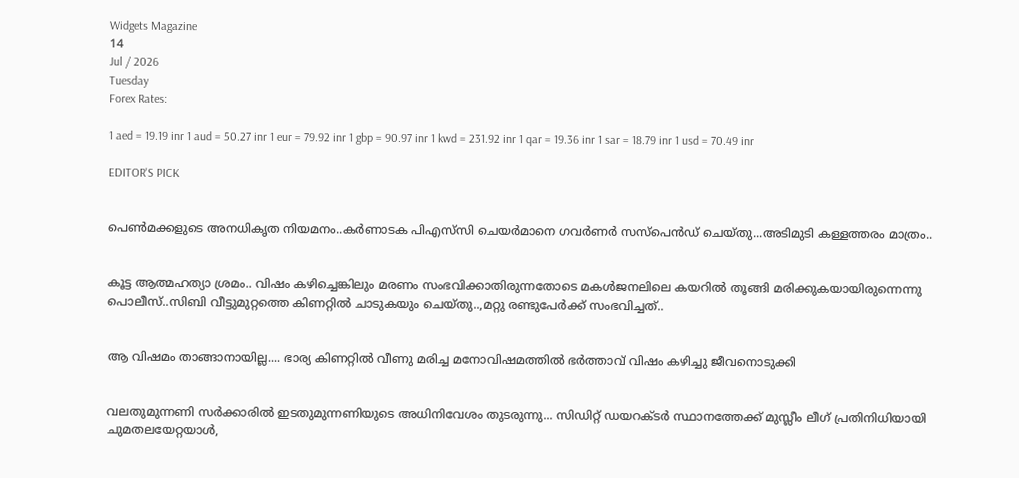Widgets Magazine
14
Jul / 2026
Tuesday
Forex Rates:

1 aed = 19.19 inr 1 aud = 50.27 inr 1 eur = 79.92 inr 1 gbp = 90.97 inr 1 kwd = 231.92 inr 1 qar = 19.36 inr 1 sar = 18.79 inr 1 usd = 70.49 inr

EDITOR'S PICK


പെൺമക്കളുടെ അനധികൃത നിയമനം..കർണാടക പിഎസ്‌സി ചെയർമാനെ ഗവർണർ സസ്പെൻഡ് ചെയ്തു...അടിമുടി കള്ളത്തരം മാത്രം..


കൂട്ട ആത്മഹത്യാ ശ്രമം.. വിഷം കഴിച്ചെങ്കിലും മരണം സംഭവിക്കാതിരുന്നതോടെ മകൾജനലിലെ കയറിൽ തൂങ്ങി മരിക്കുകയായിരുന്നെന്നു പൊലീസ്..സിബി വീട്ടുമുറ്റത്തെ കിണറ്റിൽ ചാടുകയും ചെയ്തു..,മറ്റു രണ്ടുപേർക്ക് സംഭവിച്ചത്..


ആ വിഷമം താങ്ങാനായില്ല.... ഭാര്യ കിണറ്റിൽ വീണു മരിച്ച മനോവിഷമത്തിൽ ഭർത്താവ് വിഷം കഴിച്ചു ജീവനൊടുക്കി


വലതുമുന്നണി സർക്കാരിൽ ഇടതുമുന്നണിയുടെ അധിനിവേശം തുടരുന്നു... സിഡിറ്റ് ഡയറക്ടർ സ്ഥാനത്തേക്ക് മുസ്ലീം ലീഗ് പ്രതിനിധിയായി ചുമതലയേറ്റയാൾ,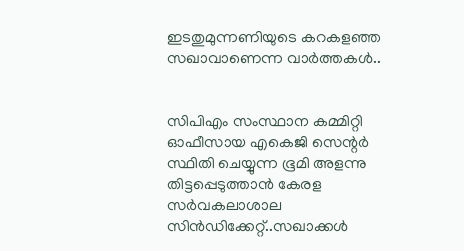ഇടതുമുന്നണിയുടെ കറകളഞ്ഞ സഖാവാണെന്ന വാർത്തകൾ..


സിപിഎം സംസ്ഥാന കമ്മിറ്റി ഓഫീസായ എകെജി സെന്റർ സ്ഥിതി ചെയ്യുന്ന ഭൂമി അളന്നു തിട്ടപ്പെടുത്താൻ കേരള സര്‍വകലാശാല സിന്‍ഡിക്കേറ്റ്..സഖാക്കൾ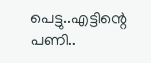പെട്ടു..എട്ടിന്റെ പണി..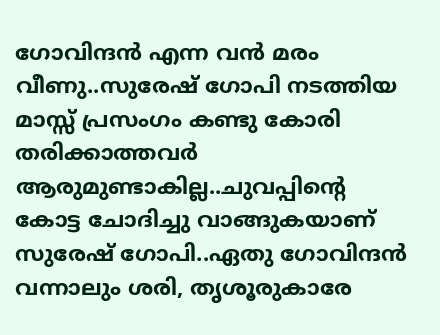ഗോവിന്ദൻ എന്ന വൻ മരം വീണു..സുരേഷ് ഗോപി നടത്തിയ മാസ്സ് പ്രസംഗം കണ്ടു കോരി തരിക്കാത്തവർ ആരുമുണ്ടാകില്ല..ചുവപ്പിന്റെ കോട്ട ചോദിച്ചു വാങ്ങുകയാണ് സുരേഷ് ഗോപി..ഏതു ഗോവിന്ദൻ വന്നാലും ശരി, തൃശൂരുകാരേ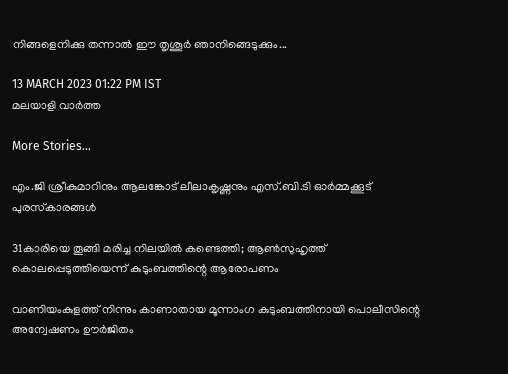നിങ്ങളെനിക്കു തന്നാൽ ഈ തൃശൂർ ഞാനിങ്ങെടുക്കും...

13 MARCH 2023 01:22 PM IST
മലയാളി വാര്‍ത്ത

More Stories...

എം.ജി ശ്രീകുമാറിനും ആലങ്കോട് ലീലാകൃഷ്ണനും എസ്.ബി.ടി ഓര്‍മ്മക്കൂട് പുരസ്‌കാരങ്ങള്‍

31കാരിയെ തൂങ്ങി മരിച്ച നിലയിൽ കണ്ടെത്തി; ആൺസുഹൃത്ത് കൊലപ്പെടുത്തിയെന്ന് കുടുംബത്തിന്റെ ആരോപണം

വാണിയംകുളത്ത് നിന്നും കാണാതായ മൂന്നാംഗ കുടുംബത്തിനായി പൊലീസിന്റെ അന്വേഷണം ഊര്‍ജിതം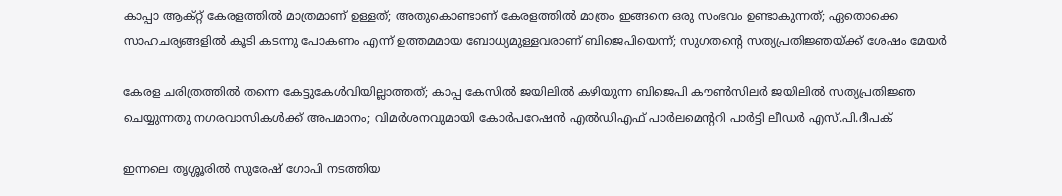കാപ്പാ ആക്റ്റ് കേരളത്തിൽ മാത്രമാണ് ഉള്ളത്; അതുകൊണ്ടാണ് കേരളത്തിൽ മാത്രം ഇങ്ങനെ ഒരു സംഭവം ഉണ്ടാകുന്നത്; ഏതൊക്കെ സാഹചര്യങ്ങളിൽ കൂടി കടന്നു പോകണം എന്ന് ഉത്തമമായ ബോധ്യമുള്ളവരാണ് ബിജെപിയെന്ന്; സുഗതന്റെ സത്യപ്രതിജ്ഞയ്ക്ക് ശേഷം മേയർ

കേരള ചരിത്രത്തിൽ തന്നെ കേട്ടുകേൾവിയില്ലാത്തത്; കാപ്പ കേസിൽ ജയിലിൽ കഴിയുന്ന ബിജെപി കൗൺസിലർ ജയിലിൽ സത്യപ്രതിജ്ഞ ചെയ്യുന്നതു നഗരവാസികൾക്ക് അപമാനം; വിമർശനവുമായി കോർപറേഷൻ എൽഡിഎഫ് പാർലമെന്ററി പാർട്ടി ലീഡർ എസ്.പി.ദീപക്

ഇന്നലെ തൃശ്ശൂരിൽ സുരേഷ് ഗോപി നടത്തിയ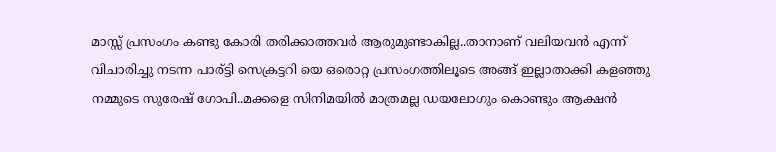മാസ്സ് പ്രസംഗം കണ്ടു കോരി തരിക്കാത്തവർ ആരുമുണ്ടാകില്ല..താനാണ് വലിയവൻ എന്ന് വിചാരിച്ചു നടന്ന പാര്ട്ടി സെക്രട്ടറി യെ ഒരൊറ്റ പ്രസംഗത്തിലൂടെ അങ്ങ് ഇല്ലാതാക്കി കളഞ്ഞു നമ്മുടെ സുരേഷ് ഗോപി..മക്കളെ സിനിമയിൽ മാത്രമല്ല ഡയലോഗും കൊണ്ടും ആക്ഷൻ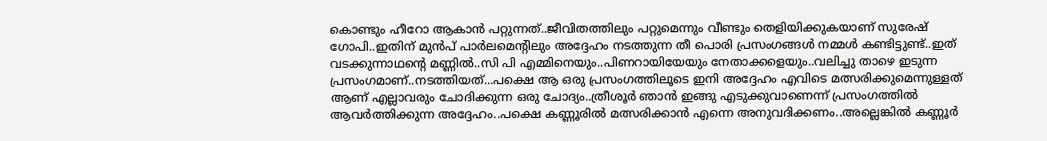കൊണ്ടും ഹീറോ ആകാൻ പറ്റുന്നത്..ജീവിതത്തിലും പറ്റുമെന്നും വീണ്ടും തെളിയിക്കുകയാണ് സുരേഷ് ഗോപി..ഇതിന് മുൻപ് പാർലമെന്റിലും അദ്ദേഹം നടത്തുന്ന തീ പൊരി പ്രസംഗങ്ങൾ നമ്മൾ കണ്ടിട്ടുണ്ട്..ഇത് വടക്കുന്നാഥന്റെ മണ്ണിൽ..സി പി എമ്മിനെയും..പിണറായിയേയും നേതാക്കളെയും..വലിച്ചു താഴെ ഇടുന്ന പ്രസംഗമാണ്..നടത്തിയത്...പക്ഷെ ആ ഒരു പ്രസംഗത്തിലൂടെ ഇനി അദ്ദേഹം എവിടെ മത്സരിക്കുമെന്നുള്ളത് ആണ് എല്ലാവരും ചോദിക്കുന്ന ഒരു ചോദ്യം..ത്രീശൂർ ഞാൻ ഇങ്ങു എടുക്കുവാണെന്ന് പ്രസംഗത്തിൽ ആവർത്തിക്കുന്ന അദ്ദേഹം..പക്ഷെ കണ്ണൂരിൽ മത്സരിക്കാൻ എന്നെ അനുവദിക്കണം..അല്ലെങ്കിൽ കണ്ണൂർ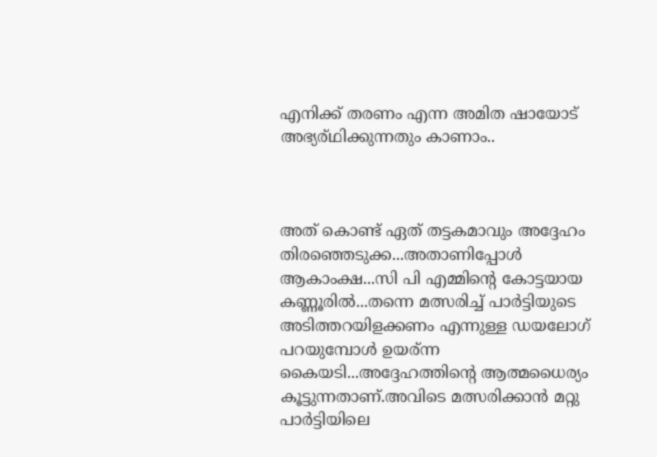എനിക്ക് തരണം എന്ന അമിത ഷായോട് അഭ്യര്ഥിക്കുന്നതും കാണാം..



അത് കൊണ്ട് ഏത് തട്ടകമാവും അദ്ദേഹം തിരഞ്ഞെടുക്ക...അതാണിപ്പോൾ ആകാംക്ഷ...സി പി എമ്മിന്റെ കോട്ടയായ കണ്ണൂരിൽ...തന്നെ മത്സരിച്ച് പാർട്ടിയുടെ അടിത്തറയിളക്കണം എന്നുള്ള ഡയലോഗ് പറയുമ്പോൾ ഉയര്ന്ന കൈയടി...അദ്ദേഹത്തിന്റെ ആത്മധൈര്യം കൂട്ടുന്നതാണ്.അവിടെ മത്സരിക്കാൻ മറ്റു പാർട്ടിയിലെ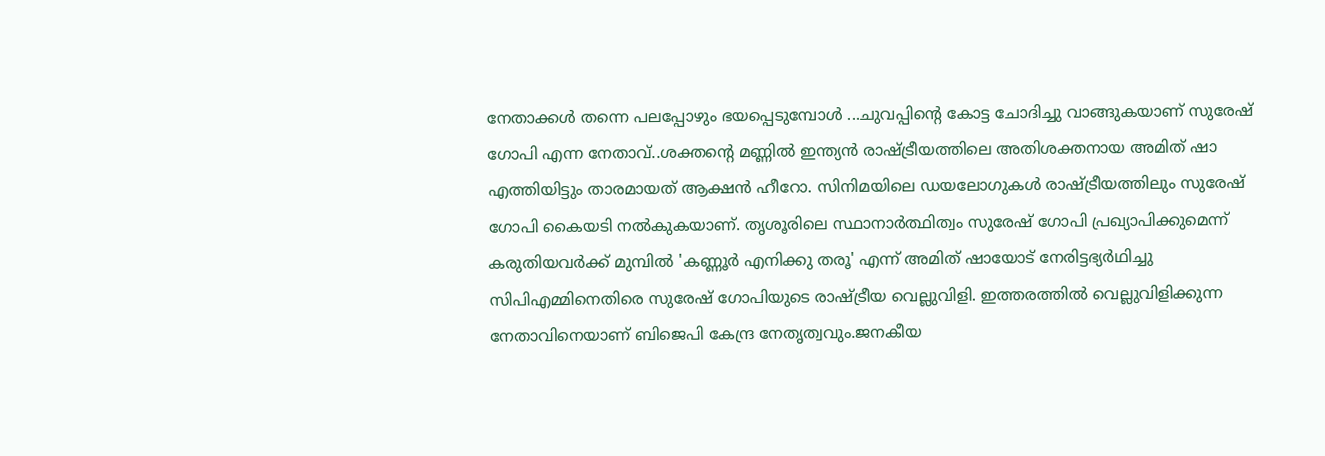നേതാക്കൾ തന്നെ പലപ്പോഴും ഭയപ്പെടുമ്പോൾ ...ചുവപ്പിന്റെ കോട്ട ചോദിച്ചു വാങ്ങുകയാണ് സുരേഷ് ഗോപി എന്ന നേതാവ്..ശക്തന്റെ മണ്ണിൽ ഇന്ത്യൻ രാഷ്ട്രീയത്തിലെ അതിശക്തനായ അമിത് ഷാ എത്തിയിട്ടും താരമായത് ആക്ഷൻ ഹീറോ. സിനിമയിലെ ഡയലോഗുകൾ രാഷ്ട്രീയത്തിലും സുരേഷ് ഗോപി കൈയടി നൽകുകയാണ്. തൃശൂരിലെ സ്ഥാനാർത്ഥിത്വം സുരേഷ് ഗോപി പ്രഖ്യാപിക്കുമെന്ന് കരുതിയവർക്ക് മുമ്പിൽ 'കണ്ണൂർ എനിക്കു തരൂ' എന്ന് അമിത് ഷായോട് നേരിട്ടഭ്യർഥിച്ചു സിപിഎമ്മിനെതിരെ സുരേഷ് ഗോപിയുടെ രാഷ്ട്രീയ വെല്ലുവിളി. ഇത്തരത്തിൽ വെല്ലുവിളിക്കുന്ന നേതാവിനെയാണ് ബിജെപി കേന്ദ്ര നേതൃത്വവും.ജനകീയ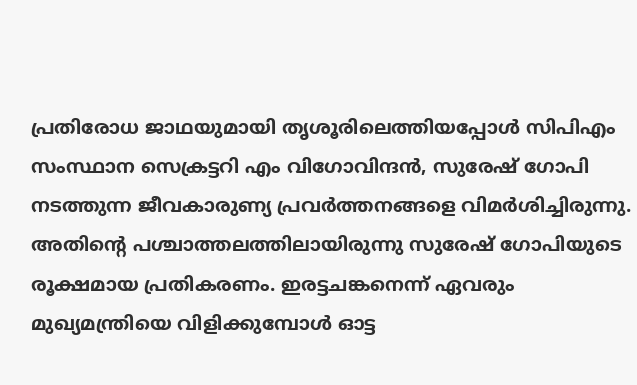പ്രതിരോധ ജാഥയുമായി തൃശൂരിലെത്തിയപ്പോൾ സിപിഎം സംസ്ഥാന സെക്രട്ടറി എം വിഗോവിന്ദൻ, സുരേഷ് ഗോപി നടത്തുന്ന ജീവകാരുണ്യ പ്രവർത്തനങ്ങളെ വിമർശിച്ചിരുന്നു. അതിന്റെ പശ്ചാത്തലത്തിലായിരുന്നു സുരേഷ് ഗോപിയുടെ രൂക്ഷമായ പ്രതികരണം. ഇരട്ടചങ്കനെന്ന് ഏവരും മുഖ്യമന്ത്രിയെ വിളിക്കുമ്പോൾ ഓട്ട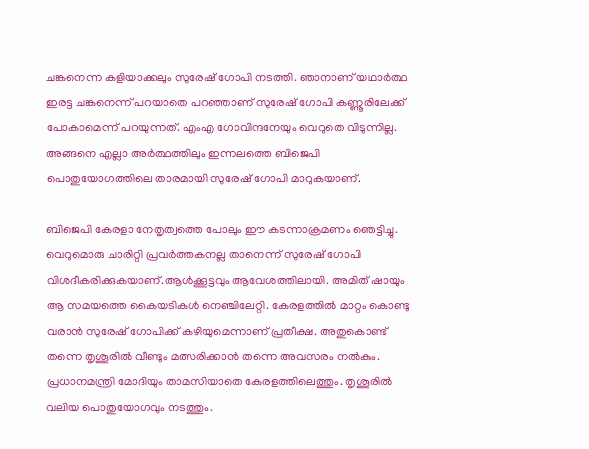ചങ്കനെന്ന കളിയാക്കലും സുരേഷ് ഗോപി നടത്തി. ഞാനാണ് യഥാർത്ഥ ഇരട്ട ചങ്കനെന്ന് പറയാതെ പറഞ്ഞാണ് സുരേഷ് ഗോപി കണ്ണൂരിലേക്ക് പോകാമെന്ന് പറയുന്നത്. എംഎ ഗോവിന്ദനേയും വെറുതെ വിടുന്നില്ല. അങ്ങനെ എല്ലാ അർത്ഥത്തിലും ഇന്നലത്തെ ബിജെപി പൊതുയോഗത്തിലെ താരമായി സുരേഷ് ഗോപി മാറുകയാണ്.

ബിജെപി കേരളാ നേതൃത്വത്തെ പോലും ഈ കടന്നാക്രമണം ഞെട്ടിച്ചു. വെറുമൊരു ചാരിറ്റി പ്രവർത്തകനല്ല താനെന്ന് സുരേഷ് ഗോപി വിശദീകരിക്കുകയാണ്.ആൾക്കൂട്ടവും ആവേശത്തിലായി. അമിത് ഷായും ആ സമയത്തെ കൈയടികൾ നെഞ്ചിലേറ്റി. കേരളത്തിൽ മാറ്റം കൊണ്ടു വരാൻ സുരേഷ് ഗോപിക്ക് കഴിയുമെന്നാണ് പ്രതീക്ഷ. അതുകൊണ്ട് തന്നെ തൃശൂരിൽ വീണ്ടും മത്സരിക്കാൻ തന്നെ അവസരം നൽകും. പ്രധാനമന്ത്രി മോദിയും താമസിയാതെ കേരളത്തിലെത്തും. തൃശൂരിൽ വലിയ പൊതുയോഗവും നടത്തും.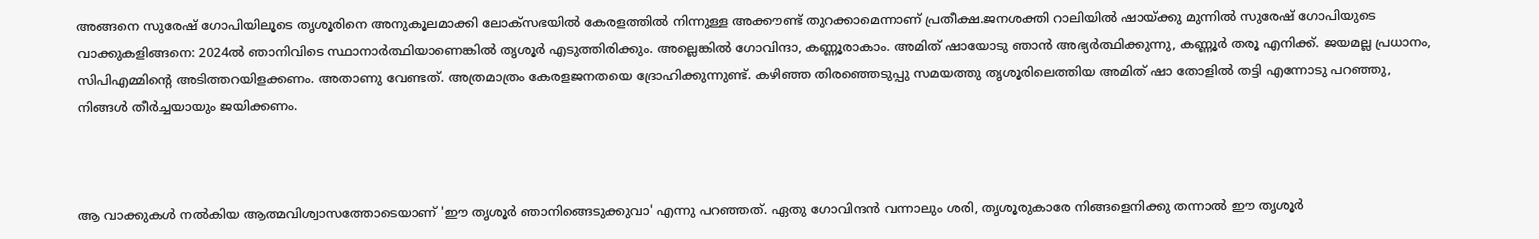അങ്ങനെ സുരേഷ് ഗോപിയിലൂടെ തൃശൂരിനെ അനുകൂലമാക്കി ലോക്‌സഭയിൽ കേരളത്തിൽ നിന്നുള്ള അക്കൗണ്ട് തുറക്കാമെന്നാണ് പ്രതീക്ഷ.ജനശക്തി റാലിയിൽ ഷായ്ക്കു മുന്നിൽ സുരേഷ് ഗോപിയുടെ വാക്കുകളിങ്ങനെ: 2024ൽ ഞാനിവിടെ സ്ഥാനാർത്ഥിയാണെങ്കിൽ തൃശൂർ എടുത്തിരിക്കും. അല്ലെങ്കിൽ ഗോവിന്ദാ, കണ്ണൂരാകാം. അമിത് ഷായോടു ഞാൻ അഭ്യർത്ഥിക്കുന്നു, കണ്ണൂർ തരൂ എനിക്ക്. ജയമല്ല പ്രധാനം, സിപിഎമ്മിന്റെ അടിത്തറയിളക്കണം. അതാണു വേണ്ടത്. അത്രമാത്രം കേരളജനതയെ ദ്രോഹിക്കുന്നുണ്ട്. കഴിഞ്ഞ തിരഞ്ഞെടുപ്പു സമയത്തു തൃശൂരിലെത്തിയ അമിത് ഷാ തോളിൽ തട്ടി എന്നോടു പറഞ്ഞു, നിങ്ങൾ തീർച്ചയായും ജയിക്കണം.



ആ വാക്കുകൾ നൽകിയ ആത്മവിശ്വാസത്തോടെയാണ് 'ഈ തൃശൂർ ഞാനിങ്ങെടുക്കുവാ' എന്നു പറഞ്ഞത്. ഏതു ഗോവിന്ദൻ വന്നാലും ശരി, തൃശൂരുകാരേ നിങ്ങളെനിക്കു തന്നാൽ ഈ തൃശൂർ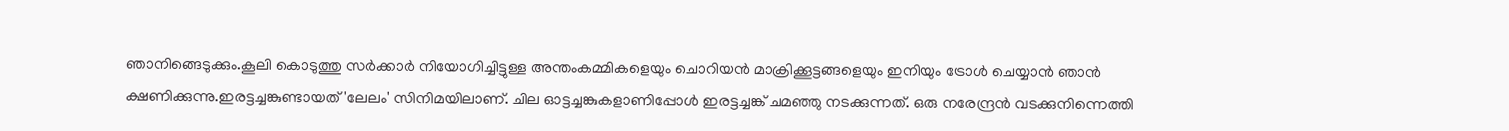ഞാനിങ്ങെടുക്കും.കൂലി കൊടുത്തു സർക്കാർ നിയോഗിച്ചിട്ടുള്ള അന്തംകമ്മികളെയും ചൊറിയൻ മാക്രിക്കൂട്ടങ്ങളെയും ഇനിയും ട്രോൾ ചെയ്യാൻ ഞാൻ ക്ഷണിക്കുന്നു.ഇരട്ടച്ചങ്കുണ്ടായത് 'ലേലം' സിനിമയിലാണ്. ചില ഓട്ടച്ചങ്കുകളാണിപ്പോൾ ഇരട്ടച്ചങ്ക് ചമഞ്ഞു നടക്കുന്നത്. ഒരു നരേന്ദ്രൻ വടക്കുനിന്നെത്തി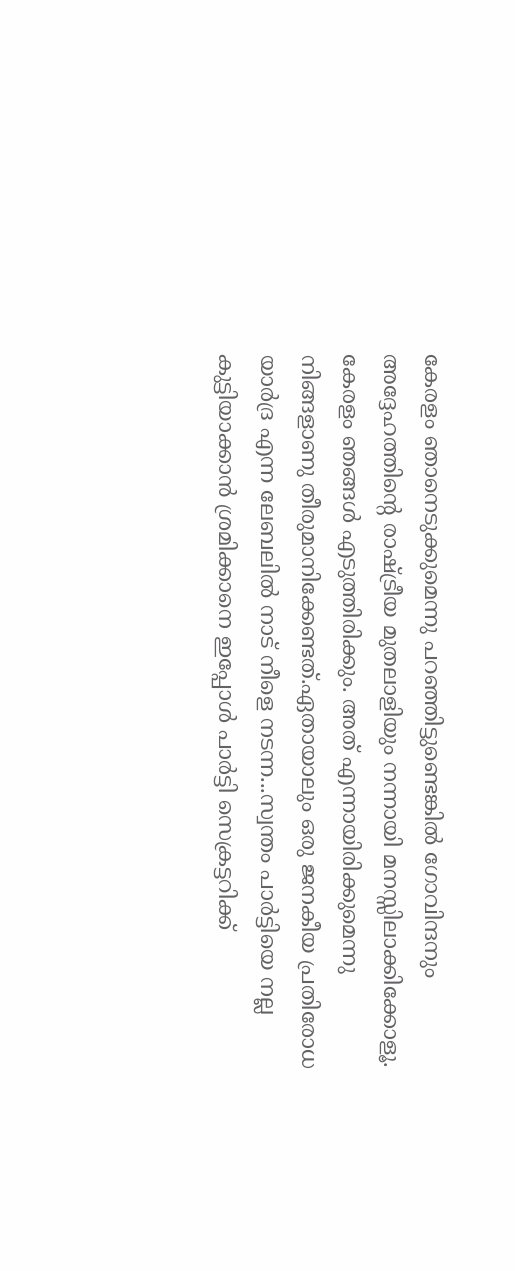കേരളം ഞാനെടുക്കുമെന്നു പറഞ്ഞിട്ടുണ്ടെങ്കിൽ ഗോവിന്ദനും അദ്ദേഹത്തിന്റെ രാഷ്ട്രീയ മുതലാളിയും നന്നായി മനസ്സിലാക്കിക്കോളൂ. കേരളം ഞങ്ങൾ എടുത്തിരിക്കും. അത് എന്നായിരിക്കുമെന്നു നിങ്ങളാണു തീരുമാനിക്കേണ്ടത്.ഏതായാലും ഒരു ജനകീയ പ്രതിരോധ യാർദ്ര എന്ന ലേബലിൽ നാട് നീളെ നടന്ന...സ്വന്തം പാർട്ടിയെ നല്ല കുട്ടിയാക്കാൻ ശ്രമിക്കാനെ ഇപ്പോൾ പാർട്ടി സെക്രട്ടറിക്ക്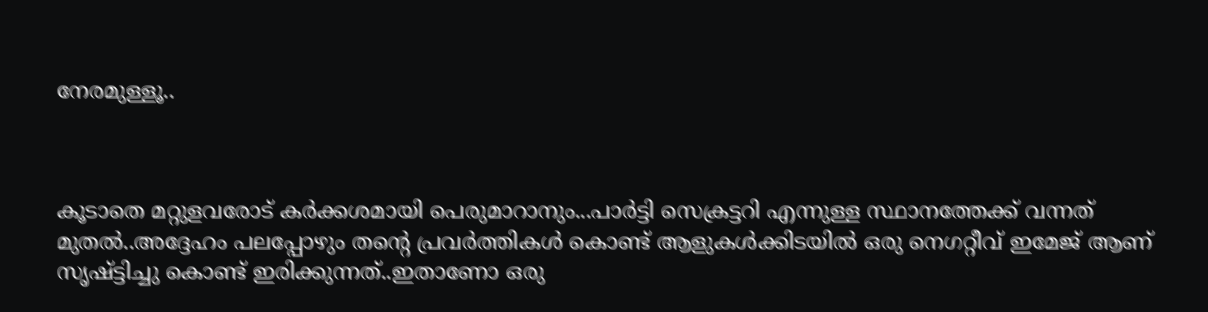നേരമുള്ളൂ..



കൂടാതെ മറ്റുളവരോട് കർക്കശമായി പെരുമാറാനും...പാർട്ടി സെക്രട്ടറി എന്നുള്ള സ്ഥാനത്തേക്ക് വന്നത് മുതൽ..അദ്ദേഹം പലപ്പോഴും തന്റെ പ്രവർത്തികൾ കൊണ്ട് ആളുകൾക്കിടയിൽ ഒരു നെഗറ്റീവ് ഇമേജ് ആണ് സൃഷ്ട്ടിച്ചു കൊണ്ട് ഇരിക്കുന്നത്..ഇതാണോ ഒരു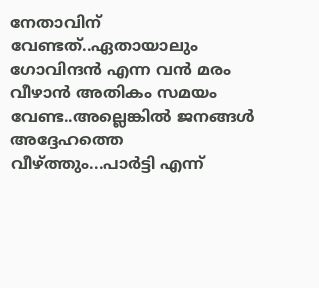നേതാവിന് വേണ്ടത്..ഏതായാലും ഗോവിന്ദൻ എന്ന വൻ മരം വീഴാൻ അതികം സമയം വേണ്ട..അല്ലെങ്കിൽ ജനങ്ങൾ അദ്ദേഹത്തെ വീഴ്ത്തും...പാർട്ടി എന്ന്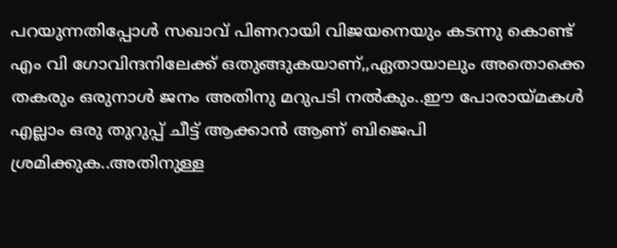പറയുന്നതിപ്പോൾ സഖാവ് പിണറായി വിജയനെയും കടന്നു കൊണ്ട് എം വി ഗോവിന്ദനിലേക്ക് ഒതുങ്ങുകയാണ്,,ഏതായാലും അതൊക്കെ തകരും ഒരുനാൾ ജനം അതിനു മറുപടി നൽകും..ഈ പോരായ്മകൾ എല്ലാം ഒരു തുറുപ്പ് ചീട്ട് ആക്കാൻ ആണ് ബിജെപി ശ്രമിക്കുക..അതിനുള്ള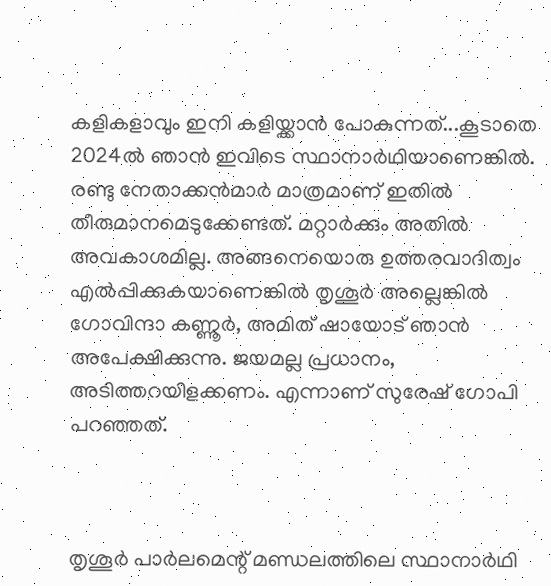കളികളാവും ഇനി കളിയ്ക്കാൻ പോകുന്നത്...കൂടാതെ 2024ല്‍ ഞാന്‍ ഇവിടെ സ്ഥാനാര്‍ഥിയാണെങ്കില്‍. രണ്ടു നേതാക്കന്‍മാര്‍ മാത്രമാണ് ഇതില്‍ തീരുമാനമെടുക്കേണ്ടത്. മറ്റാര്‍ക്കും അതില്‍ അവകാശമില്ല. അങ്ങനെയൊരു ഉത്തരവാദിത്വം എല്‍പ്പിക്കുകയാണെങ്കില്‍ തൃശൂര്‍ അല്ലെങ്കില്‍ ഗോവിന്ദാ കണ്ണൂര്‍, അമിത് ഷായോട് ഞാന്‍ അപേക്ഷിക്കുന്നു. ജയമല്ല പ്രധാനം, അടിത്തറയിളക്കണം. എന്നാണ് സുരേഷ് ഗോപി പറഞ്ഞത്.



തൃശൂര്‍ പാര്‍ലമെന്റ് മണ്ഡലത്തിലെ സ്ഥാനാര്‍ഥി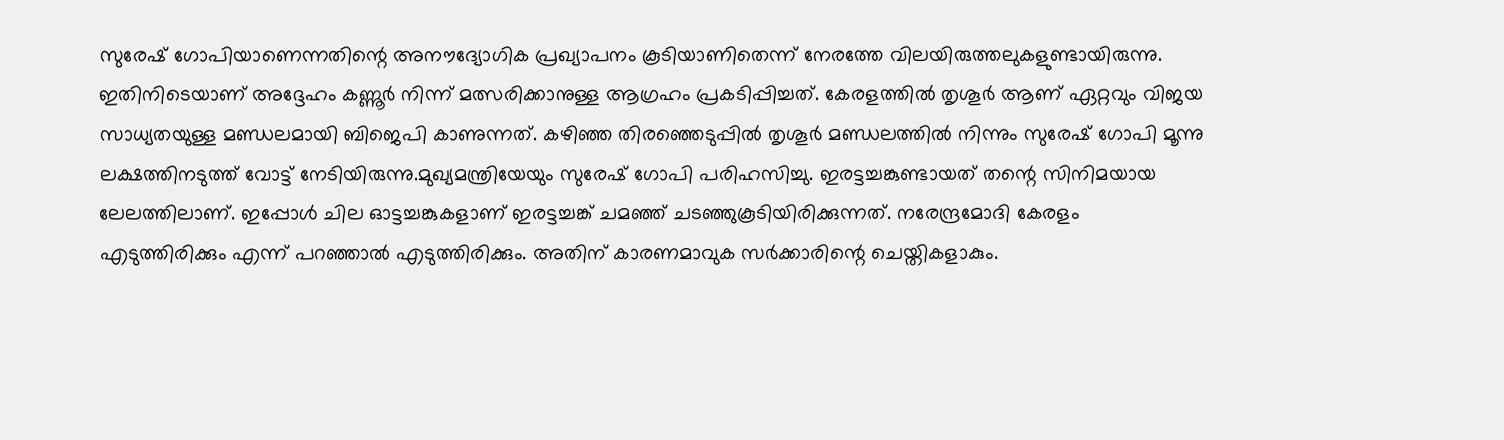സുരേഷ് ഗോപിയാണെന്നതിന്റെ അനൗദ്യോഗിക പ്രഖ്യാപനം കൂടിയാണിതെന്ന് നേരത്തേ വിലയിരുത്തലുകളുണ്ടായിരുന്നു. ഇതിനിടെയാണ് അദ്ദേഹം കണ്ണൂര്‍ നിന്ന് മത്സരിക്കാനുള്ള ആഗ്രഹം പ്രകടിപ്പിച്ചത്. കേരളത്തില്‍ തൃശൂര്‍ ആണ് ഏറ്റവും വിജയ സാധ്യതയുള്ള മണ്ഡലമായി ബിജെപി കാണുന്നത്. കഴിഞ്ഞ തിരഞ്ഞെടുപ്പില്‍ തൃശൂര്‍ മണ്ഡലത്തില്‍ നിന്നും സുരേഷ് ഗോപി മൂന്നു ലക്ഷത്തിനടുത്ത് വോട്ട് നേടിയിരുന്നു.മുഖ്യമന്ത്രിയേയും സുരേഷ് ഗോപി പരിഹസിച്ചു. ഇരട്ടച്ചങ്കുണ്ടായത് തന്റെ സിനിമയായ ലേലത്തിലാണ്. ഇപ്പോള്‍ ചില ഓട്ടച്ചങ്കുകളാണ് ഇരട്ടച്ചങ്ക് ചമഞ്ഞ് ചടഞ്ഞുകൂടിയിരിക്കുന്നത്. നരേന്ദ്രമോദി കേരളം എടുത്തിരിക്കും എന്ന് പറഞ്ഞാല്‍ എടുത്തിരിക്കും. അതിന് കാരണമാവുക സര്‍ക്കാരിന്റെ ചെയ്തികളാകും.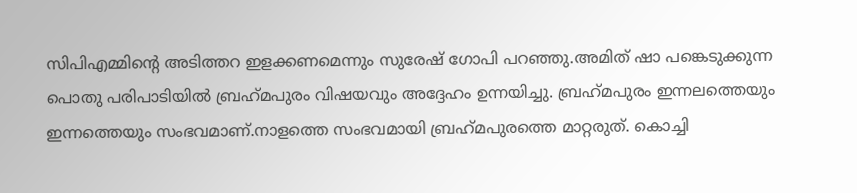സിപിഎമ്മിന്റെ അടിത്തറ ഇളക്കണമെന്നും സുരേഷ് ഗോപി പറഞ്ഞു.അമിത് ഷാ പങ്കെടുക്കുന്ന പൊതു പരിപാടിയില്‍ ബ്രഹ്‌മപുരം വിഷയവും അദ്ദേഹം ഉന്നയിച്ചു. ബ്രഹ്‌മപുരം ഇന്നലത്തെയും ഇന്നത്തെയും സംഭവമാണ്.നാളത്തെ സംഭവമായി ബ്രഹ്‌മപുരത്തെ മാറ്റരുത്. കൊച്ചി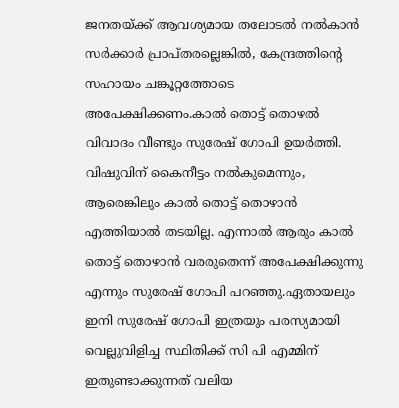ജനതയ്ക്ക് ആവശ്യമായ തലോടല്‍ നല്‍കാന്‍ സര്‍ക്കാര്‍ പ്രാപ്തരല്ലെങ്കില്‍, കേന്ദ്രത്തിന്റെ സഹായം ചങ്കൂറ്റത്തോടെ അപേക്ഷിക്കണം.കാല്‍ തൊട്ട് തൊഴല്‍ വിവാദം വീണ്ടും സുരേഷ് ഗോപി ഉയര്‍ത്തി. വിഷുവിന് കൈനീട്ടം നല്‍കുമെന്നും, ആരെങ്കിലും കാല്‍ തൊട്ട് തൊഴാന്‍ എത്തിയാല്‍ തടയില്ല. എന്നാല്‍ ആരും കാല്‍ തൊട്ട് തൊഴാന്‍ വരരുതെന്ന് അപേക്ഷിക്കുന്നു എന്നും സുരേഷ് ഗോപി പറഞ്ഞു.ഏതായലും ഇനി സുരേഷ് ഗോപി ഇത്രയും പരസ്യമായി വെല്ലുവിളിച്ച സ്ഥിതിക്ക് സി പി എമ്മിന് ഇതുണ്ടാക്കുന്നത് വലിയ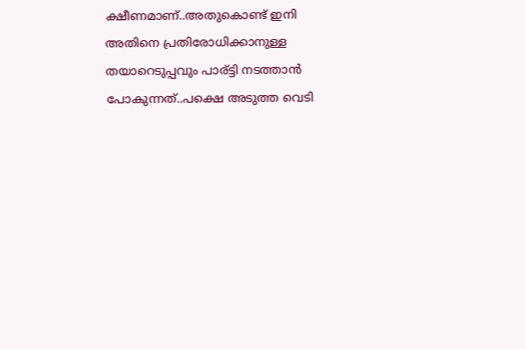ക്ഷീണമാണ്..അതുകൊണ്ട് ഇനി അതിനെ പ്രതിരോധിക്കാനുള്ള തയാറെടുപ്പവും പാര്ട്ടി നടത്താൻ പോകുന്നത്..പക്ഷെ അടുത്ത വെടി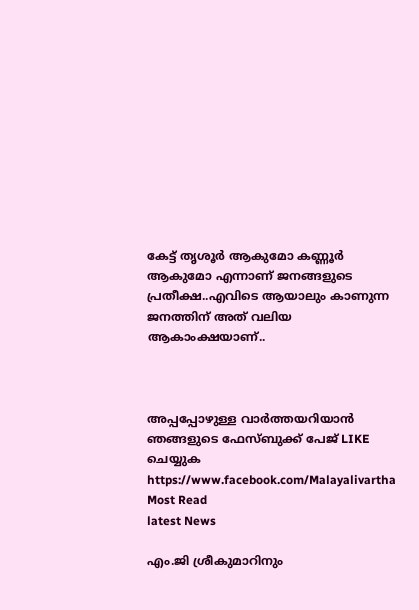കേട്ട് തൃശൂർ ആകുമോ കണ്ണൂർ ആകുമോ എന്നാണ് ജനങ്ങളുടെ പ്രതീക്ഷ..എവിടെ ആയാലും കാണുന്ന ജനത്തിന് അത് വലിയ ആകാംക്ഷയാണ്..



അപ്പപ്പോഴുള്ള വാര്‍ത്തയറിയാന്‍ ഞങ്ങളുടെ ഫേസ്‌ബുക്ക്‌ പേജ് LIKE ചെയ്യുക
https://www.facebook.com/Malayalivartha
Most Read
latest News

എം.ജി ശ്രീകുമാറിനും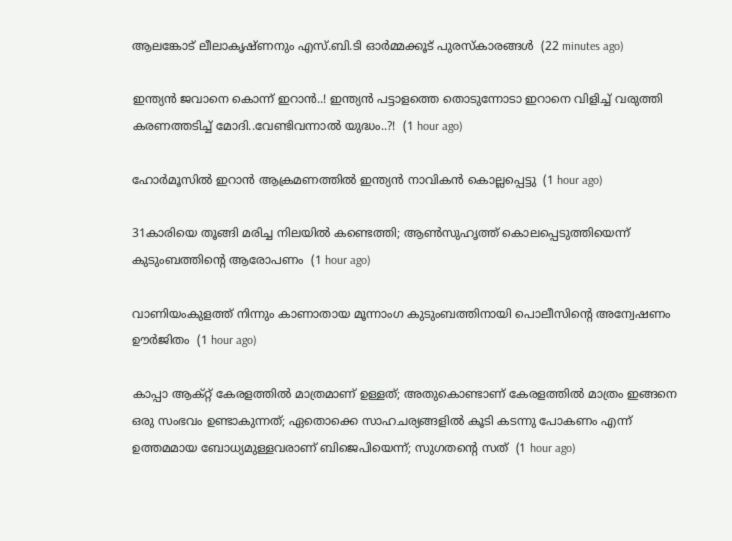ആലങ്കോട് ലീലാകൃഷ്ണനും എസ്.ബി.ടി ഓര്‍മ്മക്കൂട് പുരസ്‌കാരങ്ങള്‍  (22 minutes ago)

ഇന്ത്യൻ ജവാനെ കൊന്ന് ഇറാൻ..! ഇന്ത്യൻ പട്ടാളത്തെ തൊടുന്നോടാ ഇറാനെ വിളിച്ച് വരുത്തി കരണത്തടിച്ച് മോദി..വേണ്ടിവന്നാൽ യുദ്ധം..?!  (1 hour ago)

ഹോര്‍മൂസില്‍ ഇറാന്‍ ആക്രമണത്തില്‍ ഇന്ത്യന്‍ നാവികന്‍ കൊല്ലപ്പെട്ടു  (1 hour ago)

31കാരിയെ തൂങ്ങി മരിച്ച നിലയിൽ കണ്ടെത്തി; ആൺസുഹൃത്ത് കൊലപ്പെടുത്തിയെന്ന് കുടുംബത്തിന്റെ ആരോപണം  (1 hour ago)

വാണിയംകുളത്ത് നിന്നും കാണാതായ മൂന്നാംഗ കുടുംബത്തിനായി പൊലീസിന്റെ അന്വേഷണം ഊര്‍ജിതം  (1 hour ago)

കാപ്പാ ആക്റ്റ് കേരളത്തിൽ മാത്രമാണ് ഉള്ളത്; അതുകൊണ്ടാണ് കേരളത്തിൽ മാത്രം ഇങ്ങനെ ഒരു സംഭവം ഉണ്ടാകുന്നത്; ഏതൊക്കെ സാഹചര്യങ്ങളിൽ കൂടി കടന്നു പോകണം എന്ന് ഉത്തമമായ ബോധ്യമുള്ളവരാണ് ബിജെപിയെന്ന്; സുഗതന്റെ സത്  (1 hour ago)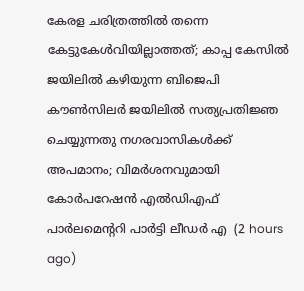കേരള ചരിത്രത്തിൽ തന്നെ കേട്ടുകേൾവിയില്ലാത്തത്; കാപ്പ കേസിൽ ജയിലിൽ കഴിയുന്ന ബിജെപി കൗൺസിലർ ജയിലിൽ സത്യപ്രതിജ്ഞ ചെയ്യുന്നതു നഗരവാസികൾക്ക് അപമാനം; വിമർശനവുമായി കോർപറേഷൻ എൽഡിഎഫ് പാർലമെന്ററി പാർട്ടി ലീഡർ എ  (2 hours ago)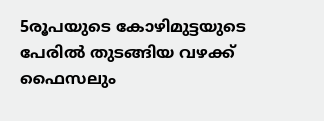5രൂപയുടെ കോഴിമുട്ടയുടെ പേരിൽ തുടങ്ങിയ വഴക്ക് ഫൈസലും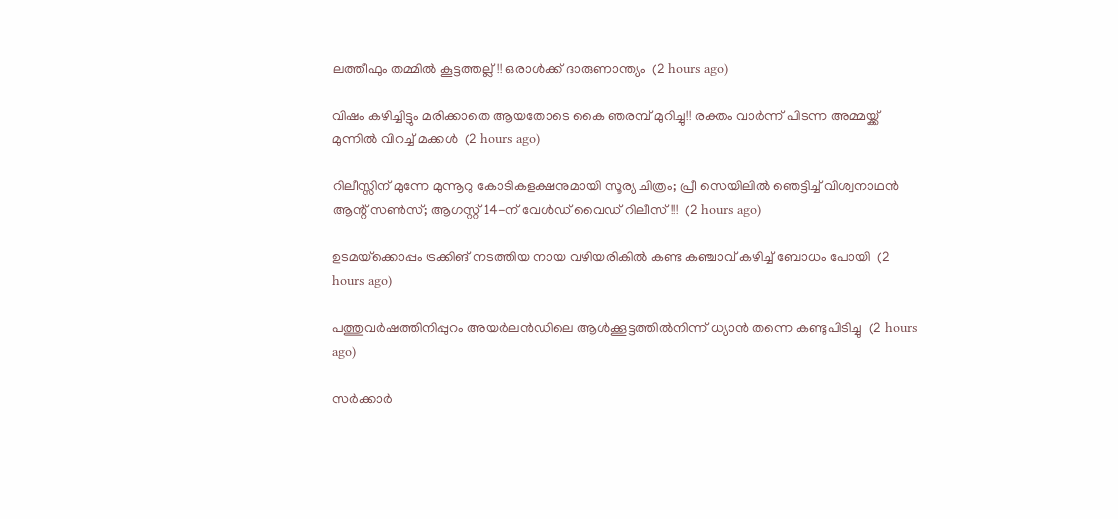ലത്തീഫും തമ്മിൽ കൂട്ടത്തല്ല്!! ഒരാൾക്ക് ദാരുണാന്ത്യം  (2 hours ago)

വിഷം കഴിച്ചിട്ടും മരിക്കാതെ ആയതോടെ കൈ ഞരമ്പ് മുറിച്ചു!! രക്തം വാർന്ന് പിടന്ന അമ്മയ്ക്ക് മുന്നിൽ വിറച്ച് മക്കൾ  (2 hours ago)

റിലീസ്സിന് മുന്നേ മുന്നൂറു കോടികളക്ഷനുമായി സൂര്യ ചിത്രം; പ്രീ സെയിലിൽ ഞെട്ടിച്ച് വിശ്വനാഥൻ ആന്റ് സൺസ്; ആഗസ്റ്റ് 14-ന് വേൾഡ് വൈഡ് റിലീസ്!!!  (2 hours ago)

ഉടമയ്‌ക്കൊപ്പം ട്രക്കിങ് നടത്തിയ നായ വഴിയരികില്‍ കണ്ട കഞ്ചാവ് കഴിച്ച് ബോധം പോയി  (2 hours ago)

പത്തുവര്‍ഷത്തിനിപ്പുറം അയര്‍ലന്‍ഡിലെ ആള്‍ക്കൂട്ടത്തില്‍നിന്ന് ധ്യാന്‍ തന്നെ കണ്ടുപിടിച്ചു  (2 hours ago)

സർക്കാർ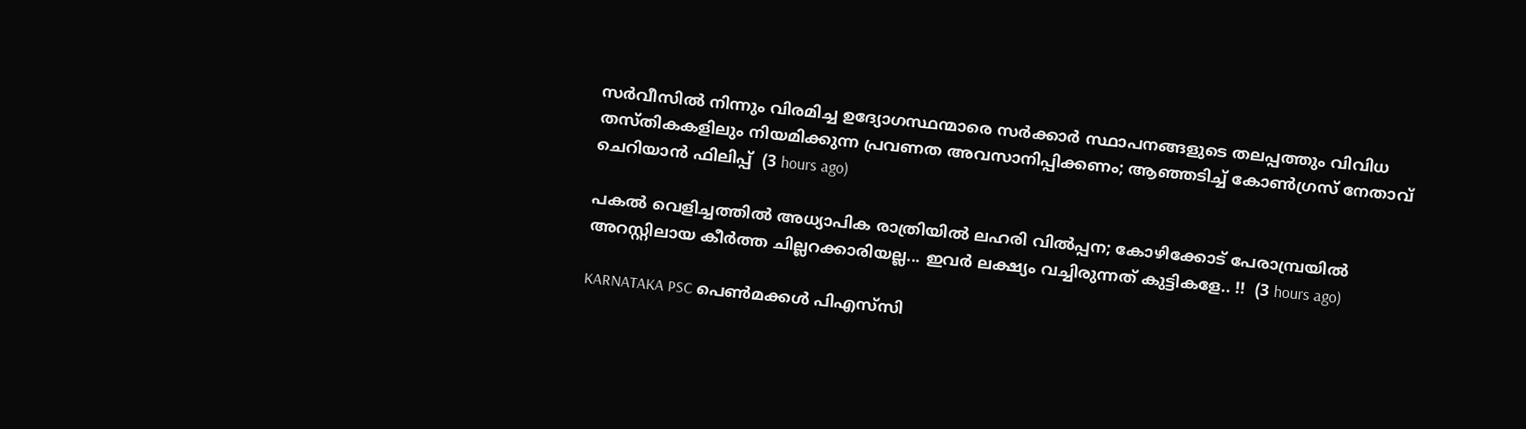സർവീസിൽ നിന്നും വിരമിച്ച ഉദ്യോഗസ്ഥന്മാരെ സർക്കാർ സ്ഥാപനങ്ങളുടെ തലപ്പത്തും വിവിധ തസ്തികകളിലും നിയമിക്കുന്ന പ്രവണത അവസാനിപ്പിക്കണം; ആഞ്ഞടിച്ച് കോൺഗ്രസ് നേതാവ് ചെറിയാൻ ഫിലിപ്പ്  (3 hours ago)

പകൽ വെളിച്ചത്തിൽ അധ്യാപിക രാത്രിയിൽ ലഹരി വിൽപ്പന; കോഴിക്കോട് പേരാമ്പ്രയിൽ അറസ്റ്റിലായ കീർത്ത ചില്ലറക്കാരിയല്ല... ഇവർ ലക്ഷ്യം വച്ചിരുന്നത് കുട്ടികളേ.. !!  (3 hours ago)

KARNATAKA PSC പെൺമക്കൾ പിഎസ്‌സി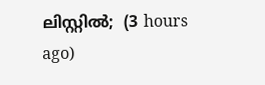ലിസ്റ്റിൽ;  (3 hours ago)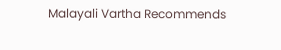Malayali Vartha Recommends